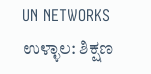UN NETWORKS
ಉಳ್ಳಾಲ: ಶಿಕ್ಷಣ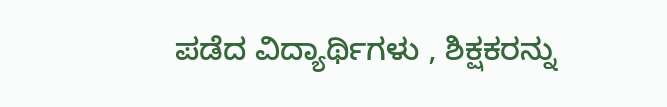ಪಡೆದ ವಿದ್ಯಾರ್ಥಿಗಳು , ಶಿಕ್ಷಕರನ್ನು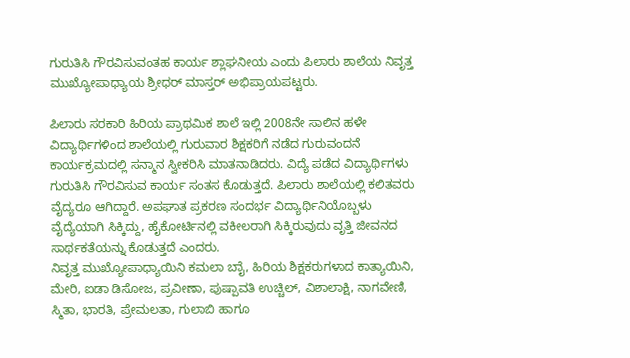ಗುರುತಿಸಿ ಗೌರವಿಸುವಂತಹ ಕಾರ್ಯ ಶ್ಲಾಘನೀಯ ಎಂದು ಪಿಲಾರು ಶಾಲೆಯ ನಿವೃತ್ತ ಮುಖ್ಯೋಪಾಧ್ಯಾಯ ಶ್ರೀಧರ್ ಮಾಸ್ತರ್ ಅಭಿಪ್ರಾಯಪಟ್ಟರು.

ಪಿಲಾರು ಸರಕಾರಿ ಹಿರಿಯ ಪ್ರಾಥಮಿಕ ಶಾಲೆ ಇಲ್ಲಿ 2008ನೇ ಸಾಲಿನ ಹಳೇ ವಿದ್ಯಾರ್ಥಿಗಳಿಂದ ಶಾಲೆಯಲ್ಲಿ ಗುರುವಾರ ಶಿಕ್ಷಕರಿಗೆ ನಡೆದ ಗುರುವಂದನೆ ಕಾರ್ಯಕ್ರಮದಲ್ಲಿ ಸನ್ಮಾನ ಸ್ವೀಕರಿಸಿ ಮಾತನಾಡಿದರು. ವಿದ್ಯೆ ಪಡೆದ ವಿದ್ಯಾರ್ಥಿಗಳು ಗುರುತಿಸಿ ಗೌರವಿಸುವ ಕಾರ್ಯ ಸಂತಸ ಕೊಡುತ್ತದೆ. ಪಿಲಾರು ಶಾಲೆಯಲ್ಲಿ ಕಲಿತವರು ವೈದ್ಯರೂ ಆಗಿದ್ದಾರೆ. ಅಪಘಾತ ಪ್ರಕರಣ ಸಂದರ್ಭ ವಿದ್ಯಾರ್ಥಿನಿಯೊಬ್ಬಳು ವೈದ್ಯೆಯಾಗಿ ಸಿಕ್ಕಿದ್ದು, ಹೈಕೋರ್ಟಿನಲ್ಲಿ ವಕೀಲರಾಗಿ ಸಿಕ್ಕಿರುವುದು ವೃತ್ತಿ ಜೀವನದ ಸಾರ್ಥಕತೆಯನ್ನು ಕೊಡುತ್ತದೆ ಎಂದರು.
ನಿವೃತ್ತ ಮುಖ್ಯೋಪಾಧ್ಯಾಯಿನಿ ಕಮಲಾ ಬಾೈ, ಹಿರಿಯ ಶಿಕ್ಷಕರುಗಳಾದ ಕಾತ್ಯಾಯಿನಿ, ಮೇರಿ, ಐಡಾ ಡಿಸೋಜ, ಪ್ರವೀಣಾ, ಪುಷ್ಪಾವತಿ ಉಚ್ಚಿಲ್, ವಿಶಾಲಾಕ್ಷಿ, ನಾಗವೇಣಿ, ಸ್ಮಿತಾ, ಭಾರತಿ, ಪ್ರೇಮಲತಾ, ಗುಲಾಬಿ ಹಾಗೂ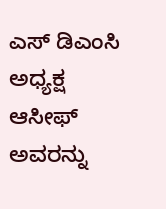ಎಸ್ ಡಿಎಂಸಿ ಅಧ್ಯಕ್ಷ ಆಸೀಫ್ ಅವರನ್ನು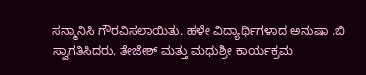ಸನ್ಮಾನಿಸಿ ಗೌರವಿಸಲಾಯಿತು. ಹಳೇ ವಿದ್ಯಾರ್ಥಿಗಳಾದ ಅನುಷಾ .ಬಿ ಸ್ವಾಗತಿಸಿದರು. ತೇಜೇಶ್ ಮತ್ತು ಮಧುಶ್ರೀ ಕಾರ್ಯಕ್ರಮ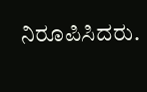ನಿರೂಪಿಸಿದರು.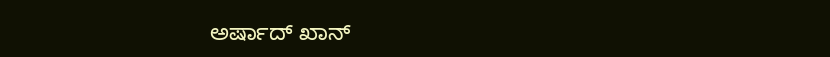ಅರ್ಷಾದ್ ಖಾನ್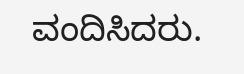ವಂದಿಸಿದರು.